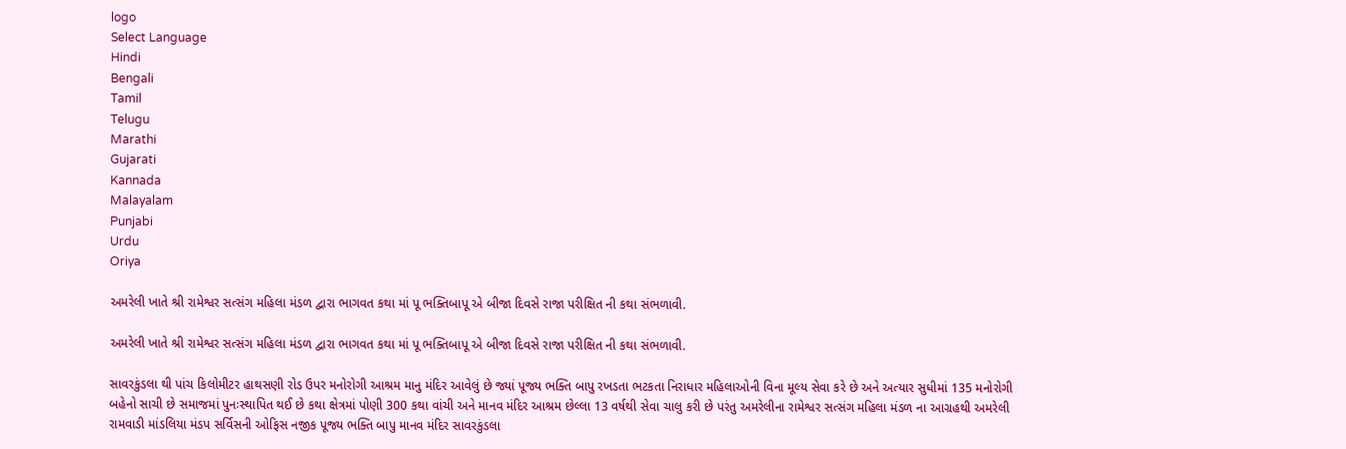logo
Select Language
Hindi
Bengali
Tamil
Telugu
Marathi
Gujarati
Kannada
Malayalam
Punjabi
Urdu
Oriya

અમરેલી ખાતે શ્રી રામેશ્વર સત્સંગ મહિલા મંડળ દ્વારા ભાગવત કથા માં પૂ ભક્તિબાપૂ એ બીજા દિવસે રાજા પરીક્ષિત ની કથા સંભળાવી.

અમરેલી ખાતે શ્રી રામેશ્વર સત્સંગ મહિલા મંડળ દ્વારા ભાગવત કથા માં પૂ ભક્તિબાપૂ એ બીજા દિવસે રાજા પરીક્ષિત ની કથા સંભળાવી.

સાવરકુંડલા થી પાંચ કિલોમીટર હાથસણી રોડ ઉપર મનોરોગી આશ્રમ માનુ મંદિર આવેલું છે જ્યાં પૂજ્ય ભક્તિ બાપુ રખડતા ભટકતા નિરાધાર મહિલાઓની વિના મૂલ્ય સેવા કરે છે અને અત્યાર સુધીમાં 135 મનોરોગી બહેનો સાચી છે સમાજમાં પુનઃસ્થાપિત થઈ છે કથા ક્ષેત્રમાં પોણી 300 કથા વાંચી અને માનવ મંદિર આશ્રમ છેલ્લા 13 વર્ષથી સેવા ચાલુ કરી છે પરંતુ અમરેલીના રામેશ્વર સત્સંગ મહિલા મંડળ ના આગ્રહથી અમરેલી રામવાડી માંડલિયા મંડપ સર્વિસની ઓફિસ નજીક પૂજ્ય ભક્તિ બાપુ માનવ મંદિર સાવરકુંડલા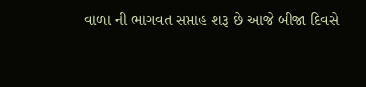વાળા ની ભાગવત સપ્તાહ શરૂ છે આજે બીજા દિવસે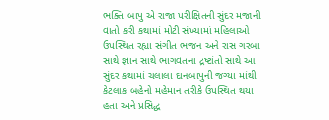ભક્તિ બાપુ એ રાજા પરીક્ષિતની સુંદર મજાની વાતો કરી કથામાં મોટી સંખ્યામાં મહિલાઓ ઉપસ્થિત રહ્યા સંગીત ભજન અને રાસ ગરબા સાથે જ્ઞાન સાથે ભાગવતના દ્રષ્ટાંતો સાથે આ સુંદર કથામાં ચલાલા દાનબાપુની જગ્યા માંથી કેટલાક બહેનો મહેમાન તરીકે ઉપસ્થિત થયા હતા અને પ્રસિદ્ધ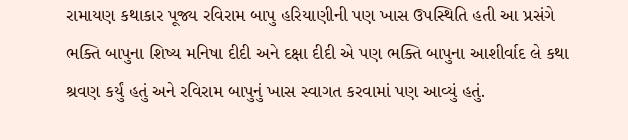રામાયણ કથાકાર પૂજ્ય રવિરામ બાપુ હરિયાણીની પણ ખાસ ઉપસ્થિતિ હતી આ પ્રસંગે ભક્તિ બાપુના શિષ્ય મનિષા દીદી અને દક્ષા દીદી એ પણ ભક્તિ બાપુના આશીર્વાદ લે કથા શ્રવણ કર્યું હતું અને રવિરામ બાપુનું ખાસ સ્વાગત કરવામાં પણ આવ્યું હતું.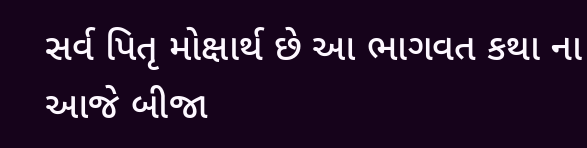સર્વ પિતૃ મોક્ષાર્થ છે આ ભાગવત કથા ના આજે બીજા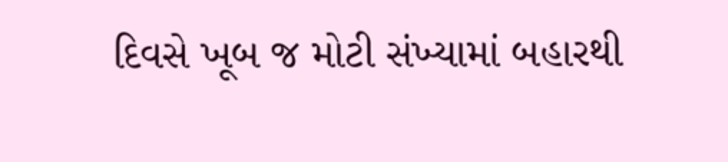દિવસે ખૂબ જ મોટી સંખ્યામાં બહારથી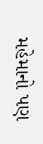મહેમાનો પણ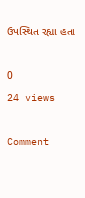ઉપસ્થિત રહ્યા હતા

0
24 views

Comment